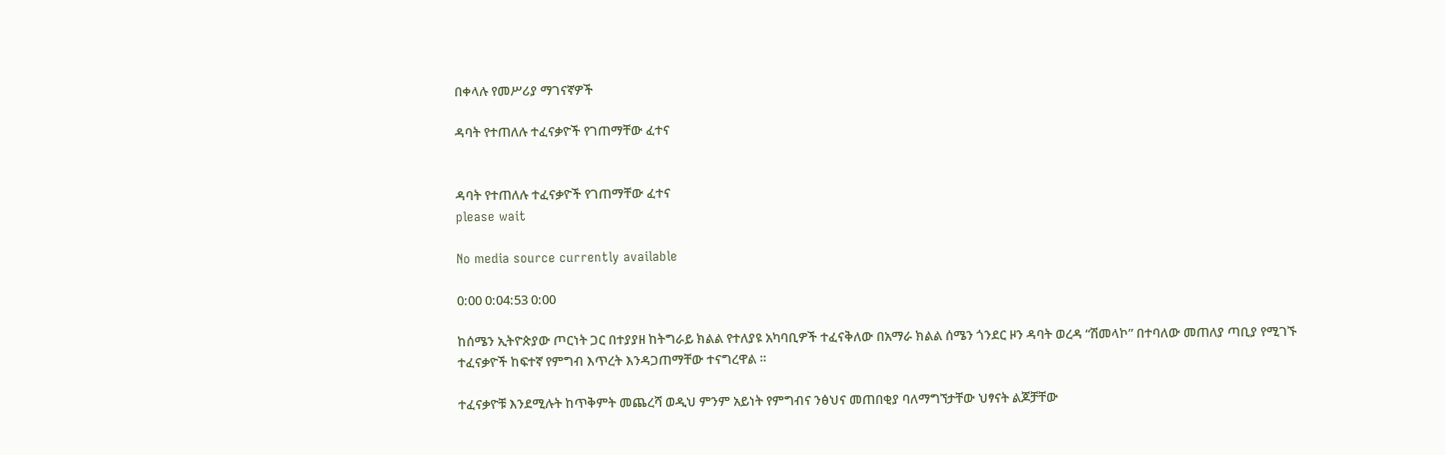በቀላሉ የመሥሪያ ማገናኛዎች

ዳባት የተጠለሉ ተፈናቃዮች የገጠማቸው ፈተና


ዳባት የተጠለሉ ተፈናቃዮች የገጠማቸው ፈተና
please wait

No media source currently available

0:00 0:04:53 0:00

ከሰሜን ኢትዮጵያው ጦርነት ጋር በተያያዘ ከትግራይ ክልል የተለያዩ አካባቢዎች ተፈናቅለው በአማራ ክልል ሰሜን ጎንደር ዞን ዳባት ወረዳ “ሽመላኮ” በተባለው መጠለያ ጣቢያ የሚገኙ ተፈናቃዮች ከፍተኛ የምግብ እጥረት እንዳጋጠማቸው ተናግረዋል ።

ተፈናቃዮቹ እንደሚሉት ከጥቅምት መጨረሻ ወዲህ ምንም አይነት የምግብና ንፅህና መጠበቂያ ባለማግኘታቸው ህፃናት ልጆቻቸው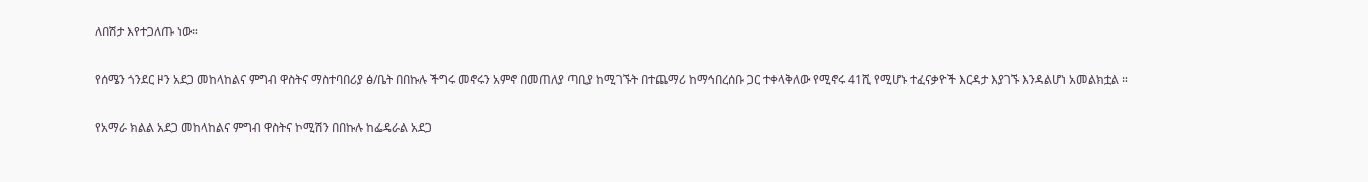ለበሽታ እየተጋለጡ ነው።

የሰሜን ጎንደር ዞን አደጋ መከላከልና ምግብ ዋስትና ማስተባበሪያ ፅ/ቤት በበኩሉ ችግሩ መኖሩን አምኖ በመጠለያ ጣቢያ ከሚገኙት በተጨማሪ ከማኅበረሰቡ ጋር ተቀላቅለው የሚኖሩ 41ሺ የሚሆኑ ተፈናቃዮች እርዳታ እያገኙ እንዳልሆነ አመልክቷል ።

የአማራ ክልል አደጋ መከላከልና ምግብ ዋስትና ኮሚሽን በበኩሉ ከፌዴራል አደጋ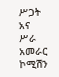ሥጋት አና ሥራ አመራር ኮሚሽን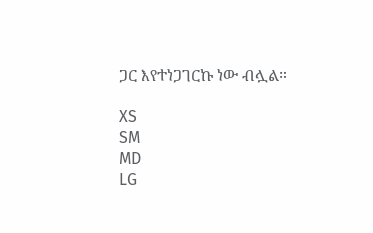ጋር እየተነጋገርኩ ነው ብሏል።

XS
SM
MD
LG